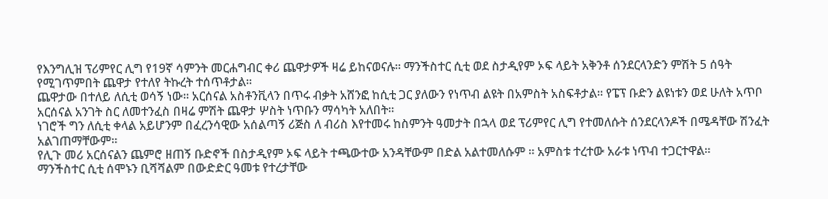የእንግሊዝ ፕሪምየር ሊግ የ19ኛ ሳምንት መርሐግብር ቀሪ ጨዋታዎች ዛሬ ይከናወናሉ፡፡ ማንችስተር ሲቲ ወደ ስታዲየም ኦፍ ላይት አቅንቶ ሰንደርላንድን ምሽት 5 ሰዓት የሚገጥምበት ጨዋታ የተለየ ትኩረት ተሰጥቶታል፡፡
ጨዋታው በተለይ ለሲቲ ወሳኝ ነው፡፡ አርሰናል አስቶንቪላን በጥሩ ብቃት አሸንፎ ከሲቲ ጋር ያለውን የነጥብ ልዩት በአምስት አስፍቶታል፡፡ የፔፕ ቡድን ልዩነቱን ወደ ሁለት አጥቦ አርሰናል አንገት ስር ለመተንፈስ በዛሬ ምሽት ጨዋታ ሦስት ነጥቡን ማሳካት አለበት፡፡
ነገሮች ግን ለሲቲ ቀላል አይሆንም በፈረንሳዊው አሰልጣኝ ሪጅስ ለ ብሪስ እየተመሩ ከስምንት ዓመታት በኋላ ወደ ፕሪምየር ሊግ የተመለሱት ሰንደርላንዶች በሜዳቸው ሽንፈት አልገጠማቸውም፡፡
የሊጉ መሪ አርሰናልን ጨምሮ ዘጠኝ ቡድኖች በስታዲየም ኦፍ ላይት ተጫውተው አንዳቸውም በድል አልተመለሱም ፡፡ አምስቱ ተረተው አራቱ ነጥብ ተጋርተዋል፡፡
ማንችስተር ሲቲ ሰሞኑን ቢሻሻልም በውድድር ዓመቱ የተረታቸው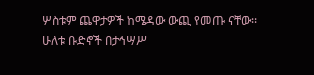ሦስቱም ጨዋታዎች ከሜዳው ውጪ የመጡ ናቸው፡፡
ሁለቱ ቡድኖች በታኅሣሥ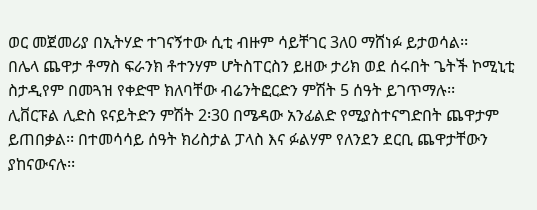ወር መጀመሪያ በኢትሃድ ተገናኝተው ሲቲ ብዙም ሳይቸገር 3ለ0 ማሸነፉ ይታወሳል፡፡
በሌላ ጨዋታ ቶማስ ፍራንክ ቶተንሃም ሆትስፐርስን ይዘው ታሪክ ወደ ሰሩበት ጌትች ኮሚኒቲ ስታዲየም በመጓዝ የቀድሞ ክለባቸው ብሬንትፎርድን ምሽት 5 ሰዓት ይገጥማሉ፡፡
ሊቨርፑል ሊድስ ዩናይትድን ምሽት 2፡30 በሜዳው አንፊልድ የሚያስተናግድበት ጨዋታም ይጠበቃል፡፡ በተመሳሳይ ሰዓት ክሪስታል ፓላስ እና ፉልሃም የለንደን ደርቢ ጨዋታቸውን ያከናውናሉ፡፡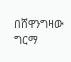በሸዋንግዛው ግርማ